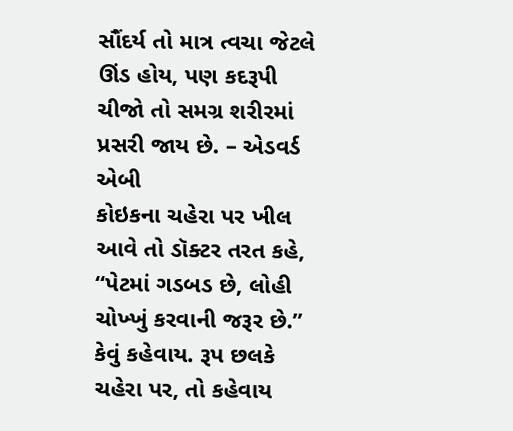સૌંદર્ય તો માત્ર ત્વચા જેટલે ઊંડ હોય, પણ કદરૂપી ચીજો તો સમગ્ર શરીરમાં પ્રસરી જાય છે. – એડવર્ડ એબી
કોઇકના ચહેરા પર ખીલ આવે તો ડૉક્ટર તરત કહે, ‘‘પેટમાં ગડબડ છે, લોહી ચોખ્ખું કરવાની જરૂર છે.’’ કેવું કહેવાય. રૂપ છલકે ચહેરા પર, તો કહેવાય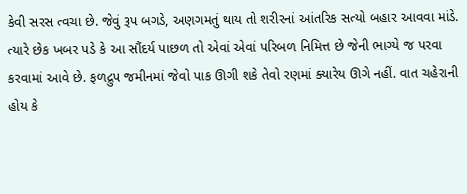કેવી સરસ ત્વચા છે. જેવું રૂપ બગડે, અણગમતું થાય તો શરીરનાં આંતરિક સત્યો બહાર આવવા માંડે. ત્યારે છેક ખબર પડે કે આ સૌંદર્ય પાછળ તો એવાં એવાં પરિબળ નિમિત્ત છે જેની ભાગ્યે જ પરવા કરવામાં આવે છે. ફળદ્રુપ જમીનમાં જેવો પાક ઊગી શકે તેવો રણમાં ક્યારેય ઊગે નહીં. વાત ચહેરાની હોય કે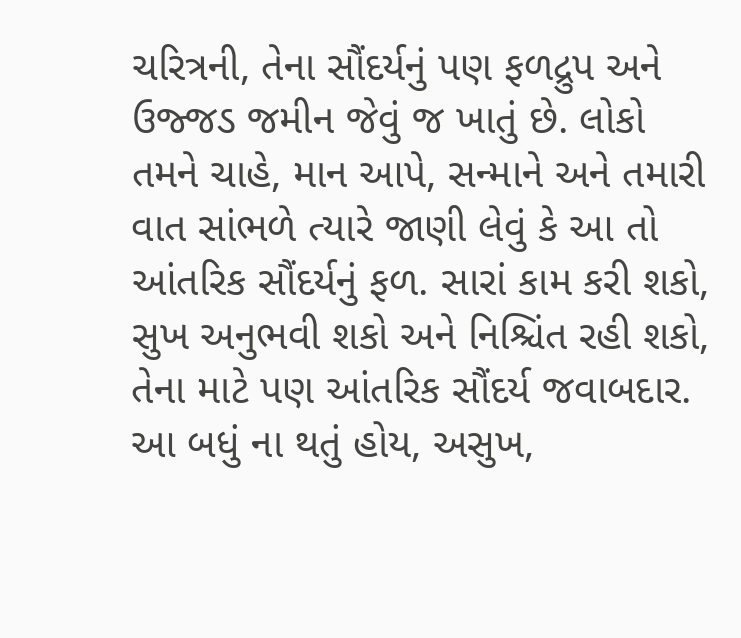ચરિત્રની, તેના સૌંદર્યનું પણ ફળદ્રુપ અને ઉજ્જડ જમીન જેવું જ ખાતું છે. લોકો તમને ચાહે, માન આપે, સન્માને અને તમારી વાત સાંભળે ત્યારે જાણી લેવું કે આ તો આંતરિક સૌંદર્યનું ફળ. સારાં કામ કરી શકો, સુખ અનુભવી શકો અને નિશ્ચિંત રહી શકો, તેના માટે પણ આંતરિક સૌંદર્ય જવાબદાર. આ બધું ના થતું હોય, અસુખ,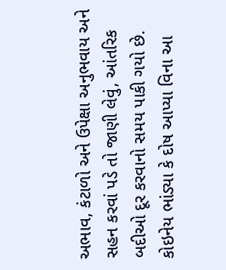અભાવ, કંટાળો અને ઉપેક્ષા અનુભવાય અને સહન કરવાં પડે તો જાણી લેવું, આંતરિક બદીઓ દૂર કરવાનો સમય પાકી ગયો છે. કોઇનેય ભાંડ્યા કે દોષ આપ્યા વિના આ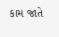કામ જાતે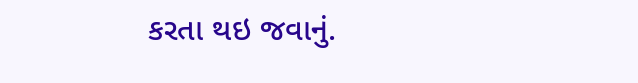કરતા થઇ જવાનું.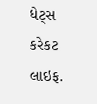ધેટ્સ કરેકટ લાઇફ.